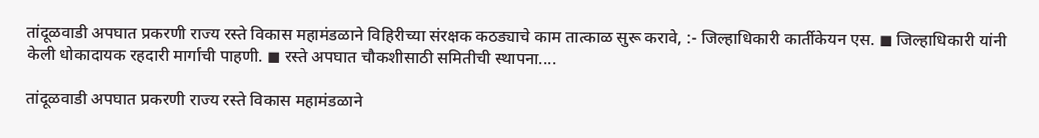तांदूळवाडी अपघात प्रकरणी राज्य रस्ते विकास महामंडळाने विहिरीच्या संरक्षक कठड्याचे काम तात्काळ सुरू करावे, :- जिल्हाधिकारी कार्तीकेयन एस. ◼ जिल्हाधिकारी यांनी केली धोकादायक रहदारी मार्गाची पाहणी. ◼ रस्ते अपघात चौकशीसाठी समितीची स्थापना....

तांदूळवाडी अपघात प्रकरणी राज्य रस्ते विकास महामंडळाने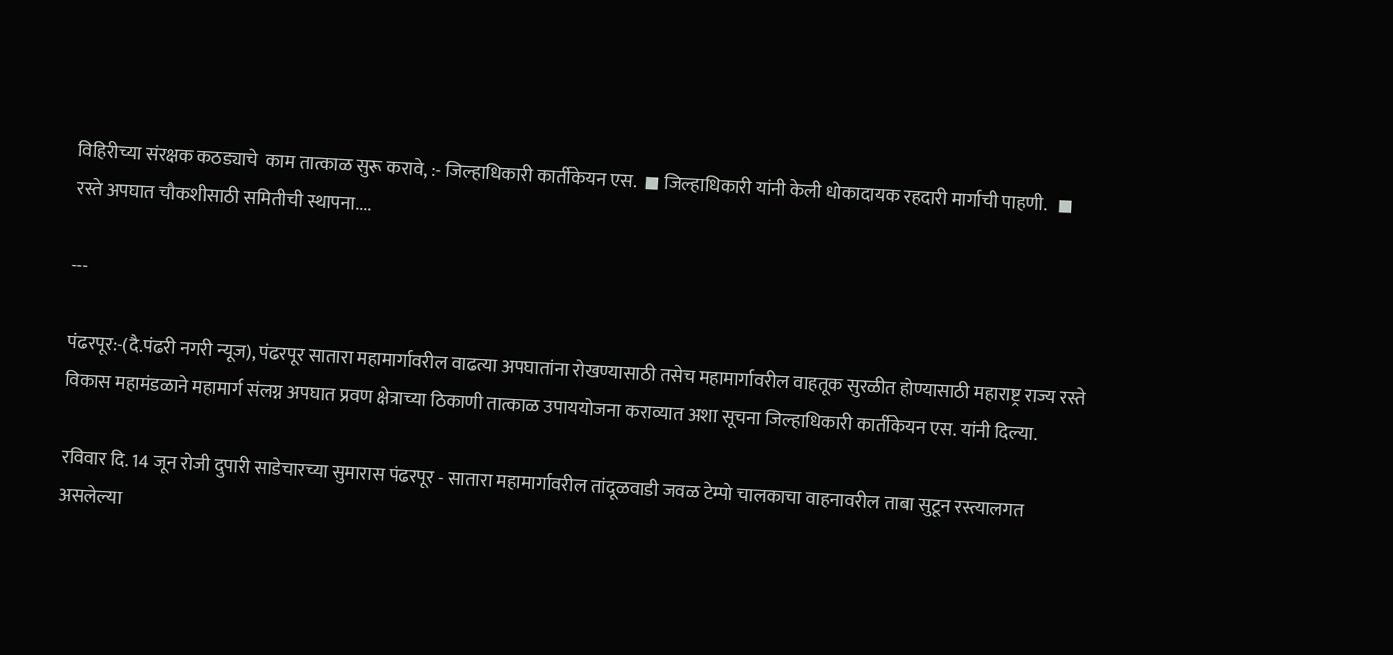विहिरीच्या संरक्षक कठड्याचे  काम तात्काळ सुरू करावे, :- जिल्हाधिकारी कार्तीकेयन एस.  ◼ जिल्हाधिकारी यांनी केली धोकादायक रहदारी मार्गाची पाहणी.   ◼ रस्ते अपघात चौकशीसाठी समितीची स्थापना....

---

पंढरपूर:-(दै.पंढरी नगरी न्यूज), पंढरपूर सातारा महामार्गावरील वाढत्या अपघातांना रोखण्यासाठी तसेच महामार्गावरील वाहतूक सुरळीत होण्यासाठी महाराष्ट्र राज्य रस्ते विकास महामंडळाने महामार्ग संलग्न अपघात प्रवण क्षेत्राच्या ठिकाणी तात्काळ उपाययोजना कराव्यात अशा सूचना जिल्हाधिकारी कार्तीकेयन एस. यांनी दिल्या.

रविवार दि. 14 जून रोजी दुपारी साडेचारच्या सुमारास पंढरपूर - सातारा महामार्गावरील तांदूळवाडी जवळ टेम्पो चालकाचा वाहनावरील ताबा सुटून रस्त्यालगत असलेल्या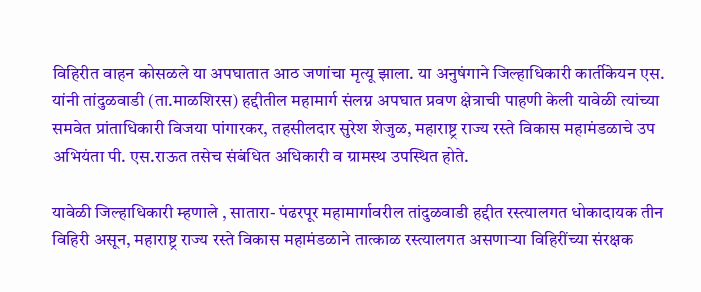विहिरीत वाहन कोसळले या अपघातात आठ जणांचा मृत्यू झाला. या अनुषंगाने जिल्हाधिकारी कार्तीकेयन एस. यांनी तांदुळवाडी (ता.माळशिरस) हद्दीतील महामार्ग संलग्न अपघात प्रवण क्षेत्राची पाहणी केली यावेळी त्यांच्या समवेत प्रांताधिकारी विजया पांगारकर, तहसीलदार सुरेश शेजुळ, महाराष्ट्र राज्य रस्ते विकास महामंडळाचे उप अभियंता पी. एस.राऊत तसेच संबंधित अधिकारी व ग्रामस्थ उपस्थित होते.

यावेळी जिल्हाधिकारी म्हणाले , सातारा- पंढरपूर महामार्गावरील तांदुळवाडी हद्दीत रस्त्यालगत धोकादायक तीन विहिरी असून, महाराष्ट्र राज्य रस्ते विकास महामंडळाने तात्काळ रस्त्यालगत असणाऱ्या विहिरींच्या संरक्षक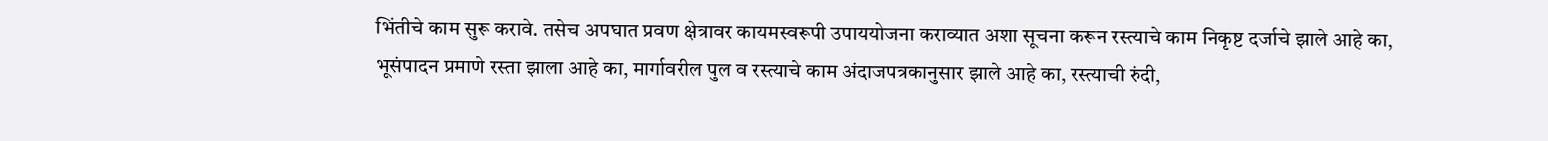भिंतीचे काम सुरू करावे. तसेच अपघात प्रवण क्षेत्रावर कायमस्वरूपी उपाययोजना कराव्यात अशा सूचना करून रस्त्याचे काम निकृष्ट दर्जाचे झाले आहे का, भूसंपादन प्रमाणे रस्ता झाला आहे का, मार्गावरील पुल व रस्त्याचे काम अंदाजपत्रकानुसार झाले आहे का, रस्त्याची रुंदी,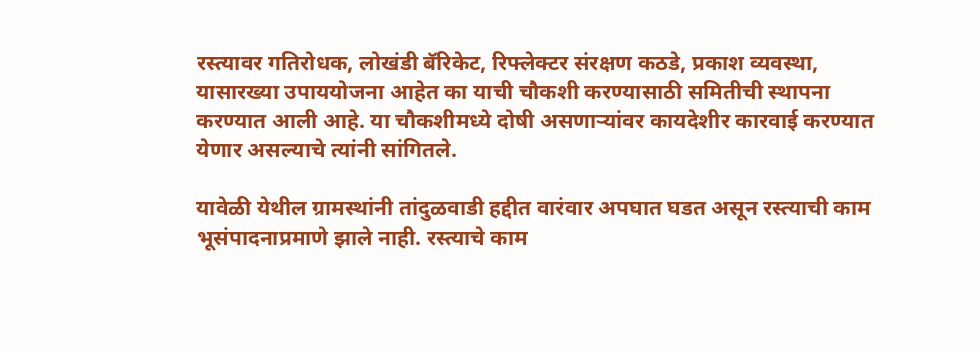रस्त्यावर गतिरोधक, लोखंडी बॅरिकेट, रिफ्लेक्टर संरक्षण कठडे, प्रकाश व्यवस्था, यासारख्या उपाययोजना आहेत का याची चौकशी करण्यासाठी समितीची स्थापना करण्यात आली आहे. या चौकशीमध्ये दोषी असणाऱ्यांवर कायदेशीर कारवाई करण्यात येणार असल्याचे त्यांनी सांगितले.

यावेळी येथील ग्रामस्थांनी तांदुळवाडी हद्दीत वारंवार अपघात घडत असून रस्त्याची काम भूसंपादनाप्रमाणे झाले नाही. रस्त्याचे काम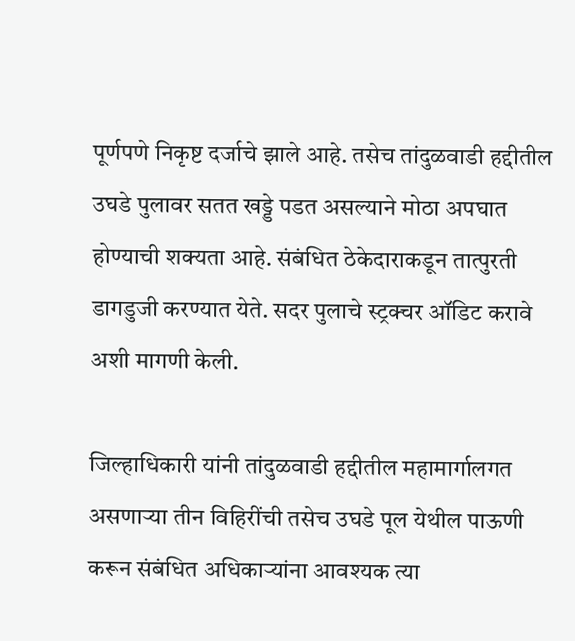पूर्णपणे निकृष्ट दर्जाचे झाले आहे. तसेच तांदुळवाडी हद्दीतील उघडे पुलावर सतत खड्डे पडत असल्याने मोठा अपघात होण्याची शक्यता आहे. संबंधित ठेकेदाराकडून तात्पुरती डागडुजी करण्यात येते. सदर पुलाचे स्ट्रक्चर ऑडिट करावे अशी मागणी केली.

जिल्हाधिकारी यांनी तांदुळवाडी हद्दीतील महामार्गालगत असणाऱ्या तीन विहिरींची तसेच उघडे पूल येथील पाऊणी करून संबंधित अधिकाऱ्यांना आवश्यक त्या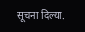सूचना दिल्या.